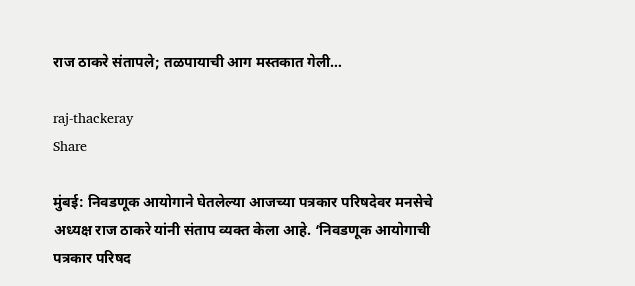राज ठाकरे संतापले; तळपायाची आग मस्तकात गेली…

raj-thackeray
Share

मुंबई: निवडणूक आयोगाने घेतलेल्या आजच्या पत्रकार परिषदेवर मनसेचे अध्यक्ष राज ठाकरे यांनी संताप व्यक्त केला आहे. ‘निवडणूक आयोगाची पत्रकार परिषद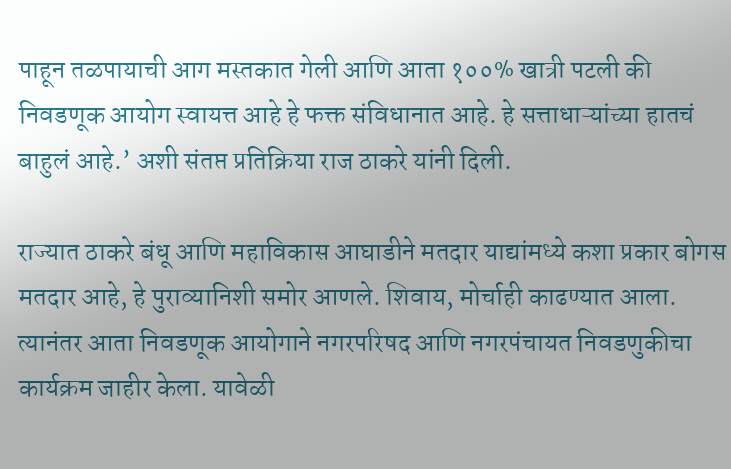पाहून तळपायाची आग मस्तकात गेली आणि आता १००% खात्री पटली की निवडणूक आयोग स्वायत्त आहे हे फक्त संविधानात आहे. हे सत्ताधाऱ्यांच्या हातचं बाहुलं आहे.’ अशी संतप्त प्रतिक्रिया राज ठाकरे यांनी दिली.

राज्यात ठाकरे बंधू आणि महाविकास आघाडीने मतदार याद्यांमध्ये कशा प्रकार बोगस मतदार आहे, हे पुराव्यानिशी समोर आणले. शिवाय, मोर्चाही काढण्यात आला. त्यानंतर आता निवडणूक आयोगाने नगरपरिषद आणि नगरपंचायत निवडणुकीचा कार्यक्रम जाहीर केला. यावेळी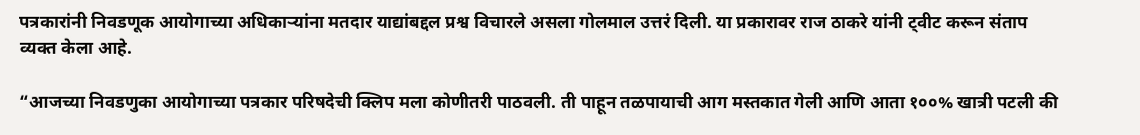पत्रकारांनी निवडणूक आयोगाच्या अधिकाऱ्यांना मतदार याद्यांबद्दल प्रश्व विचारले असला गोलमाल उत्तरं दिली. या प्रकारावर राज ठाकरे यांनी ट्वीट करून संताप व्यक्त केला आहे.

“आजच्या निवडणुका आयोगाच्या पत्रकार परिषदेची क्लिप मला कोणीतरी पाठवली. ती पाहून तळपायाची आग मस्तकात गेली आणि आता १००% खात्री पटली की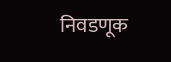निवडणूक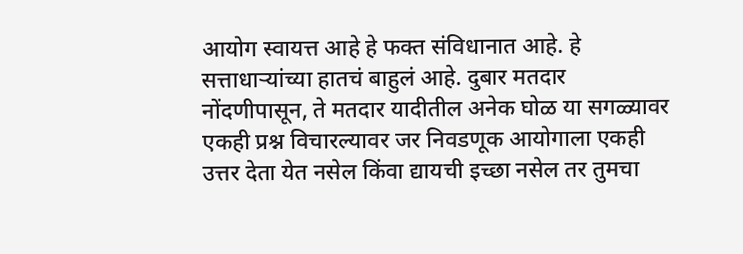आयोग स्वायत्त आहे हे फक्त संविधानात आहे. हे सत्ताधाऱ्यांच्या हातचं बाहुलं आहे. दुबार मतदार नोंदणीपासून, ते मतदार यादीतील अनेक घोळ या सगळ्यावर एकही प्रश्न विचारल्यावर जर निवडणूक आयोगाला एकही उत्तर देता येत नसेल किंवा द्यायची इच्छा नसेल तर तुमचा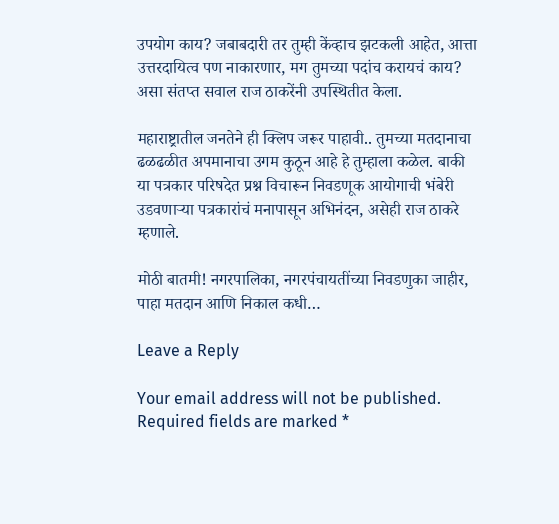उपयोग काय? जबाबदारी तर तुम्ही केंव्हाच झटकली आहेत, आत्ता उत्तरदायित्व पण नाकारणार, मग तुमच्या पदांच करायचं काय? असा संतप्त सवाल राज ठाकरेंनी उपस्थितीत केला.

महाराष्ट्रातील जनतेने ही क्लिप जरूर पाहावी.. तुमच्या मतदानाचा ढळढळीत अपमानाचा उगम कुठून आहे हे तुम्हाला कळेल. बाकी या पत्रकार परिषदेत प्रश्न विचारून निवडणूक आयोगाची भंबेरी उडवणाऱ्या पत्रकारांचं मनापासून अभिनंदन, असेही राज ठाकरे म्हणाले.

मोठी बातमी! नगरपालिका, नगरपंचायतींच्या निवडणुका जाहीर, पाहा मतदान आणि निकाल कधी…

Leave a Reply

Your email address will not be published. Required fields are marked *